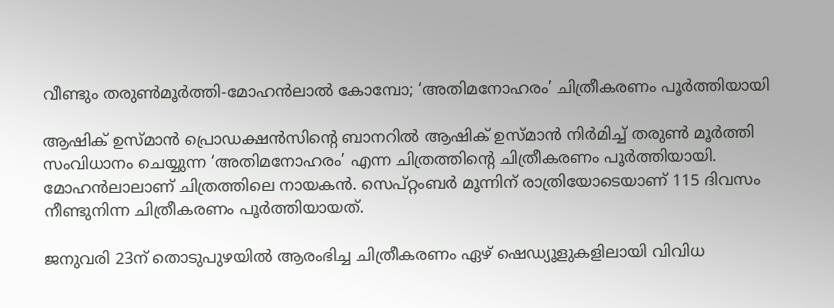വീണ്ടും തരുൺമൂർത്തി-മോഹൻലാൽ കോമ്പോ; ‘അതിമനോഹരം’ ചിത്രീകരണം പൂർത്തിയായി

ആഷിക് ഉസ്മാൻ പ്രൊഡക്ഷൻസിന്റെ ബാനറിൽ ആഷിക് ഉസ്മാൻ നിർമിച്ച് തരുൺ മൂർത്തി സംവിധാനം ചെയ്യുന്ന ‘അതിമനോഹരം’ എന്ന ചിത്രത്തിന്റെ ചിത്രീകരണം പൂർത്തിയായി. മോഹൻലാലാണ് ചിത്രത്തിലെ നായകൻ. സെപ്റ്റംബർ മൂന്നിന് രാത്രിയോടെയാണ് 115 ദിവസം നീണ്ടുനിന്ന ചിത്രീകരണം പൂർത്തിയായത്.

ജനുവരി 23ന് തൊടുപുഴയിൽ ആരംഭിച്ച ചിത്രീകരണം ഏഴ് ഷെഡ്യൂളുകളിലായി വിവിധ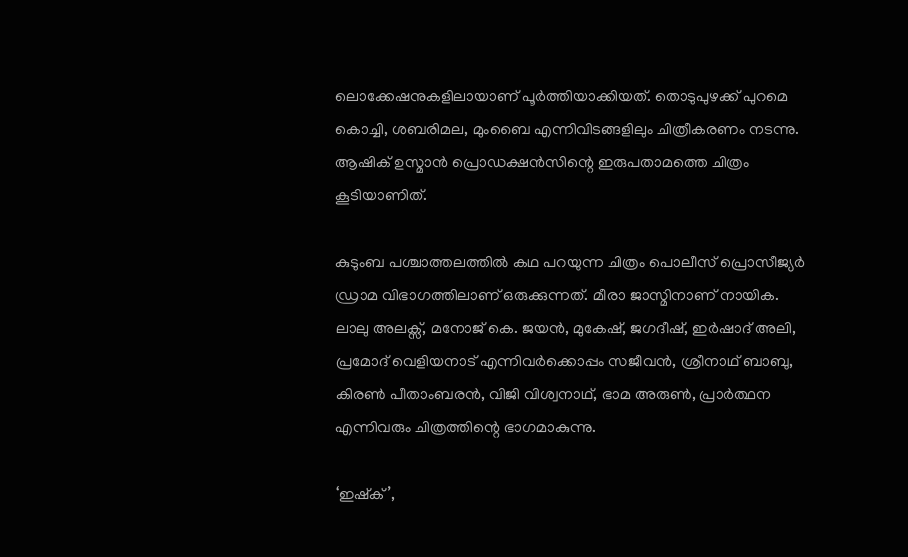ലൊക്കേഷനുകളിലായാണ് പൂർത്തിയാക്കിയത്. തൊടുപുഴക്ക് പുറമെ കൊച്ചി, ശബരിമല, മുംബൈ എന്നിവിടങ്ങളിലും ചിത്രീകരണം നടന്നു. ആഷിക് ഉസ്മാൻ പ്രൊഡക്ഷൻസിന്റെ ഇരുപതാമത്തെ ചിത്രം കൂടിയാണിത്.

കുടുംബ പശ്ചാത്തലത്തിൽ കഥ പറയുന്ന ചിത്രം പൊലീസ് പ്രൊസീജ്യർ ഡ്രാമ വിഭാഗത്തിലാണ് ഒരുക്കുന്നത്. മീരാ ജാസ്മിനാണ് നായിക. ലാലു അലക്സ്, മനോജ് കെ. ജയൻ, മുകേഷ്, ജഗദീഷ്, ഇർഷാദ് അലി, പ്രമോദ് വെളിയനാട് എന്നിവർക്കൊപ്പം സജീവൻ, ശ്രീനാഥ് ബാബു, കിരൺ പീതാംബരൻ, വിജി വിശ്വനാഥ്, ഭാമ അരുൺ, പ്രാർത്ഥന എന്നിവരും ചിത്രത്തിന്റെ ഭാഗമാകുന്നു.

‘ഇഷ്‌ക്’,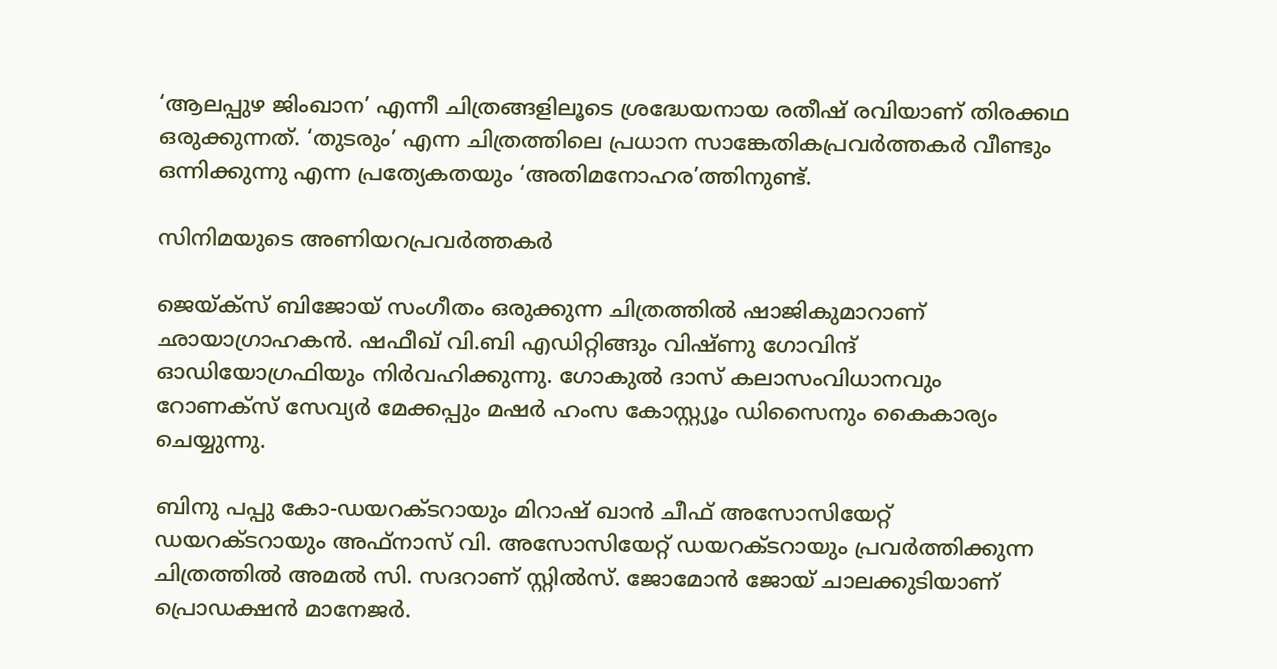‘ആലപ്പുഴ ജിംഖാന’ എന്നീ ചിത്രങ്ങളിലൂടെ ശ്രദ്ധേയനായ രതീഷ് രവിയാണ് തിരക്കഥ ഒരുക്കുന്നത്. ‘തുടരും’ എന്ന ചിത്രത്തിലെ പ്രധാന സാങ്കേതികപ്രവർത്തകർ വീണ്ടും ഒന്നിക്കുന്നു എന്ന പ്രത്യേകതയും ‘അതിമനോഹര’ത്തിനുണ്ട്.

സിനിമയുടെ അണിയറപ്രവർത്തകർ

ജെയ്ക്സ് ബിജോയ് സംഗീതം ഒരുക്കുന്ന ചിത്രത്തിൽ ഷാജികുമാറാണ് ഛായാഗ്രാഹകൻ. ഷഫീഖ് വി.ബി എഡിറ്റിങ്ങും വിഷ്ണു ഗോവിന്ദ് ഓഡിയോഗ്രഫിയും നിർവഹിക്കുന്നു. ഗോകുൽ ദാസ് കലാസംവിധാനവും റോണക്സ് സേവ്യർ മേക്കപ്പും മഷർ ഹംസ കോസ്റ്റ്യൂം ഡിസൈനും കൈകാര്യം ചെയ്യുന്നു.

ബിനു പപ്പു കോ-ഡയറക്ടറായും മിറാഷ് ഖാൻ ചീഫ് അസോസിയേറ്റ് ഡയറക്ടറായും അഫ്നാസ് വി. അസോസിയേറ്റ് ഡയറക്ടറായും പ്രവർത്തിക്കുന്ന ചിത്രത്തിൽ അമൽ സി. സദറാണ് സ്റ്റിൽസ്. ജോമോൻ ജോയ് ചാലക്കുടിയാണ് പ്രൊഡക്ഷൻ മാനേജർ.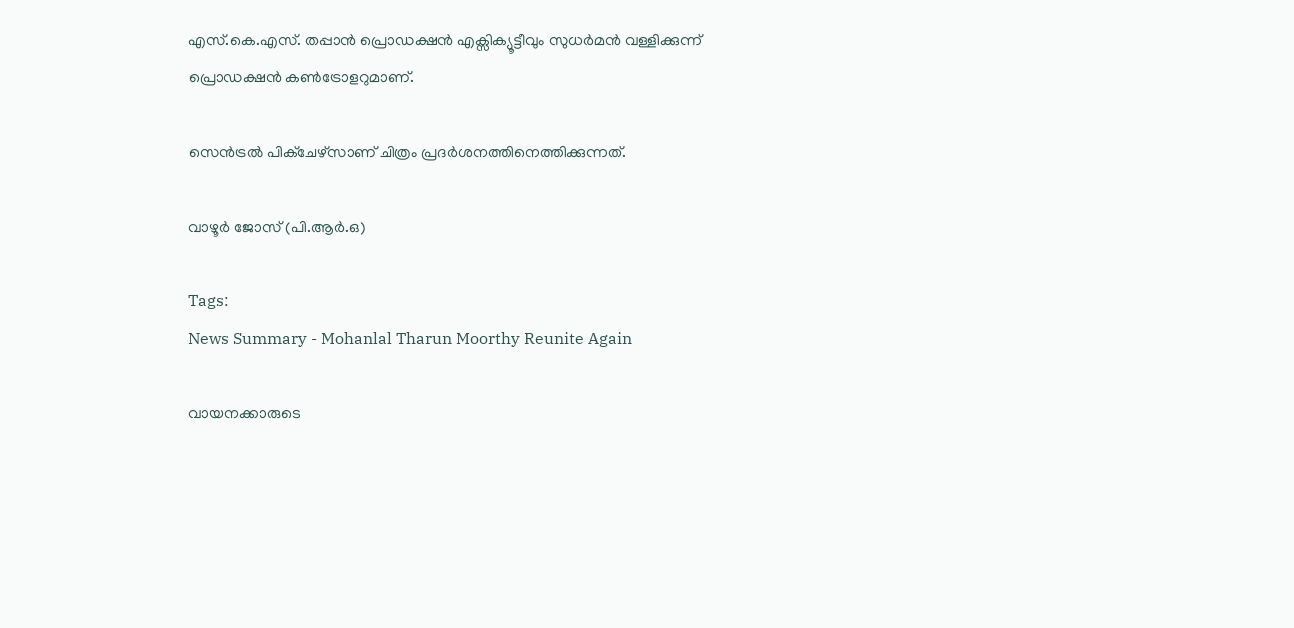എസ്.കെ.എസ്. തപ്പാൻ പ്രൊഡക്ഷൻ എക്സിക്യൂട്ടീവും സുധർമൻ വള്ളിക്കുന്ന് പ്രൊഡക്ഷൻ കൺട്രോളറുമാണ്.

സെൻട്രൽ പിക്ചേഴ്സാണ് ചിത്രം പ്രദർശനത്തിനെത്തിക്കുന്നത്.

വാഴൂർ ജോസ് (പി.ആർ.ഒ)

Tags:
News Summary - Mohanlal Tharun Moorthy Reunite Again

വായനക്കാരുടെ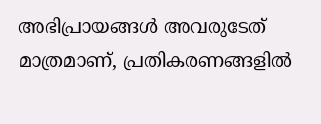അഭിപ്രായങ്ങള്‍ അവരുടേത് മാത്രമാണ്, പ്രതികരണങ്ങളിൽ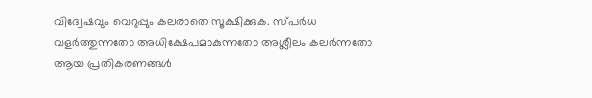വിദ്വേഷവും വെറുപ്പും കലരാതെ സൂക്ഷിക്കുക. സ്പർധ വളർത്തുന്നതോ അധിക്ഷേപമാകുന്നതോ അശ്ലീലം കലർന്നതോ ആയ പ്രതികരണങ്ങൾ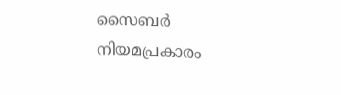സൈബർ നിയമപ്രകാരം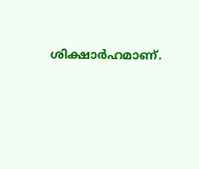ശിക്ഷാർഹമാണ്.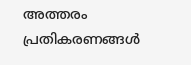അത്തരം പ്രതികരണങ്ങൾ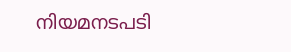നിയമനടപടി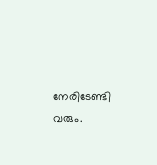നേരിടേണ്ടി വരും.